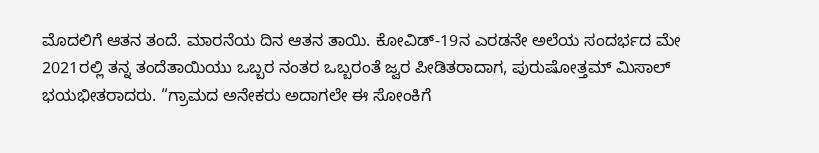ಮೊದಲಿಗೆ ಆತನ ತಂದೆ. ಮಾರನೆಯ ದಿನ ಆತನ ತಾಯಿ. ಕೋವಿಡ್-19ನ ಎರಡನೇ ಅಲೆಯ ಸಂದರ್ಭದ ಮೇ 2021ರಲ್ಲಿ ತನ್ನ ತಂದೆತಾಯಿಯು ಒಬ್ಬರ ನಂತರ ಒಬ್ಬರಂತೆ ಜ್ವರ ಪೀಡಿತರಾದಾಗ, ಪುರುಷೋತ್ತಮ್ ಮಿಸಾಲ್ ಭಯಭೀತರಾದರು. “ಗ್ರಾಮದ ಅನೇಕರು ಅದಾಗಲೇ ಈ ಸೋಂಕಿಗೆ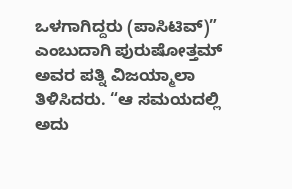ಒಳಗಾಗಿದ್ದರು (ಪಾಸಿಟಿವ್)” ಎಂಬುದಾಗಿ ಪುರುಷೋತ್ತಮ್ ಅವರ ಪತ್ನಿ ವಿಜಯ್ಮಾಲಾ ತಿಳಿಸಿದರು. “ಆ ಸಮಯದಲ್ಲಿ ಅದು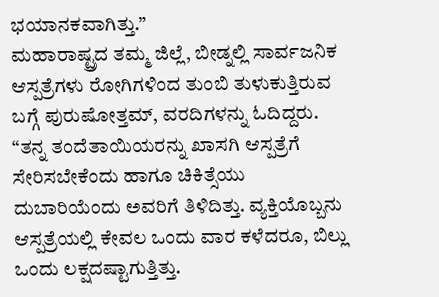ಭಯಾನಕವಾಗಿತ್ತು.”
ಮಹಾರಾಷ್ಟ್ರದ ತಮ್ಮ ಜಿಲ್ಲೆ, ಬೀಡ್ನಲ್ಲಿ ಸಾರ್ವಜನಿಕ ಆಸ್ಪತ್ರೆಗಳು ರೋಗಿಗಳಿಂದ ತುಂಬಿ ತುಳುಕುತ್ತಿರುವ ಬಗ್ಗೆ ಪುರುಷೋತ್ತಮ್, ವರದಿಗಳನ್ನು ಓದಿದ್ದರು. “ತನ್ನ ತಂದೆತಾಯಿಯರನ್ನು ಖಾಸಗಿ ಆಸ್ಪತ್ರೆಗೆ ಸೇರಿಸಬೇಕೆಂದು ಹಾಗೂ ಚಿಕಿತ್ಸೆಯು ದುಬಾರಿಯೆಂದು ಅವರಿಗೆ ತಿಳಿದಿತ್ತು. ವ್ಯಕ್ತಿಯೊಬ್ಬನು ಆಸ್ಪತ್ರೆಯಲ್ಲಿ ಕೇವಲ ಒಂದು ವಾರ ಕಳೆದರೂ, ಬಿಲ್ಲು ಒಂದು ಲಕ್ಷದಷ್ಟಾಗುತ್ತಿತ್ತು.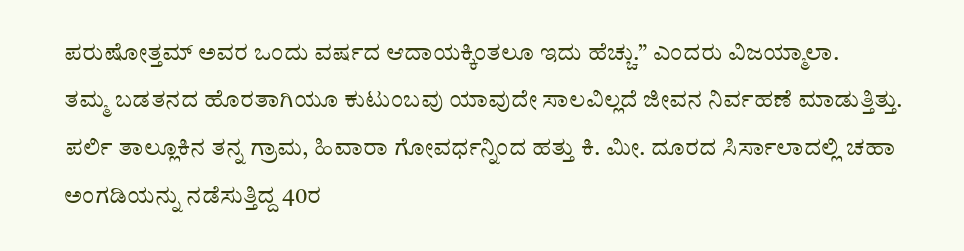ಪರುಷೋತ್ತಮ್ ಅವರ ಒಂದು ವರ್ಷದ ಆದಾಯಕ್ಕಿಂತಲೂ ಇದು ಹೆಚ್ಚು.” ಎಂದರು ವಿಜಯ್ಮಾಲಾ.
ತಮ್ಮ ಬಡತನದ ಹೊರತಾಗಿಯೂ ಕುಟುಂಬವು ಯಾವುದೇ ಸಾಲವಿಲ್ಲದೆ ಜೀವನ ನಿರ್ವಹಣೆ ಮಾಡುತ್ತಿತ್ತು. ಪರ್ಲಿ ತಾಲ್ಲೂಕಿನ ತನ್ನ ಗ್ರಾಮ, ಹಿವಾರಾ ಗೋವರ್ಧನ್ನಿಂದ ಹತ್ತು ಕಿ. ಮೀ. ದೂರದ ಸಿರ್ಸಾಲಾದಲ್ಲಿ ಚಹಾ ಅಂಗಡಿಯನ್ನು ನಡೆಸುತ್ತಿದ್ದ 40ರ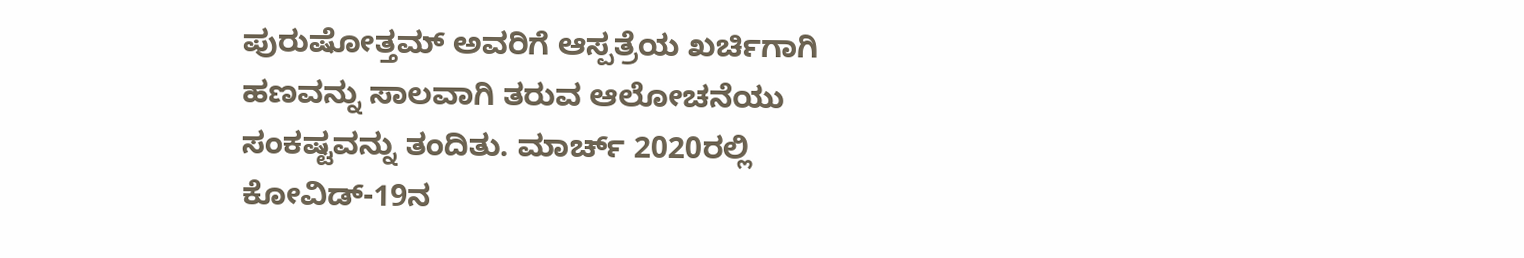ಪುರುಷೋತ್ತಮ್ ಅವರಿಗೆ ಆಸ್ಪತ್ರೆಯ ಖರ್ಚಿಗಾಗಿ ಹಣವನ್ನು ಸಾಲವಾಗಿ ತರುವ ಆಲೋಚನೆಯು ಸಂಕಷ್ಟವನ್ನು ತಂದಿತು. ಮಾರ್ಚ್ 2020ರಲ್ಲಿ ಕೋವಿಡ್-19ನ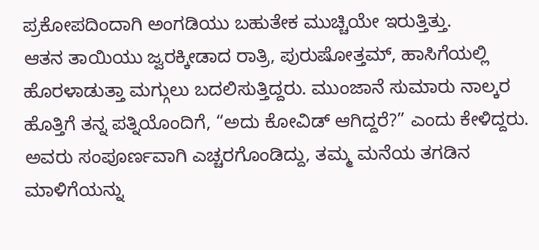ಪ್ರಕೋಪದಿಂದಾಗಿ ಅಂಗಡಿಯು ಬಹುತೇಕ ಮುಚ್ಚಿಯೇ ಇರುತ್ತಿತ್ತು.
ಆತನ ತಾಯಿಯು ಜ್ವರಕ್ಕೀಡಾದ ರಾತ್ರಿ, ಪುರುಷೋತ್ತಮ್, ಹಾಸಿಗೆಯಲ್ಲಿ ಹೊರಳಾಡುತ್ತಾ ಮಗ್ಗುಲು ಬದಲಿಸುತ್ತಿದ್ದರು. ಮುಂಜಾನೆ ಸುಮಾರು ನಾಲ್ಕರ ಹೊತ್ತಿಗೆ ತನ್ನ ಪತ್ನಿಯೊಂದಿಗೆ, “ಅದು ಕೋವಿಡ್ ಆಗಿದ್ದರೆ?” ಎಂದು ಕೇಳಿದ್ದರು. ಅವರು ಸಂಪೂರ್ಣವಾಗಿ ಎಚ್ಚರಗೊಂಡಿದ್ದು, ತಮ್ಮ ಮನೆಯ ತಗಡಿನ ಮಾಳಿಗೆಯನ್ನು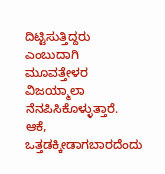ದಿಟ್ಟಿಸುತ್ತಿದ್ದರು ಎಂಬುದಾಗಿ ಮೂವತ್ತೇಳರ ವಿಜಯ್ಮಾಲಾ ನೆನಪಿಸಿಕೊಳ್ಳುತ್ತಾರೆ. ಆಕೆ, ಒತ್ತಡಕ್ಕೀಡಾಗಬಾರದೆಂದು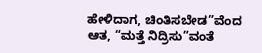ಹೇಳಿದಾಗ, ಚಿಂತಿಸಬೇಡ”ವೆಂದ ಆತ, “ಮತ್ತೆ ನಿದ್ರಿಸು”ವಂತೆ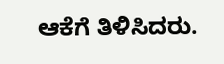ಆಕೆಗೆ ತಿಳಿಸಿದರು.